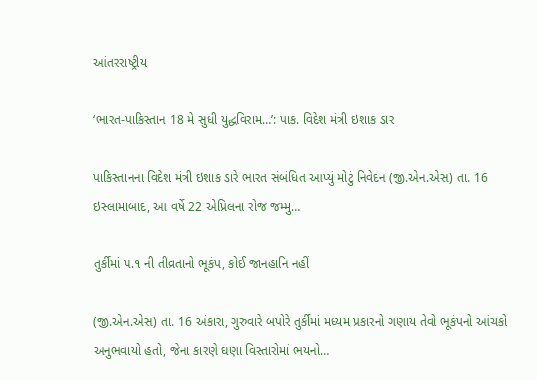આંતરરાષ્ટ્રીય

‘ભારત-પાકિસ્તાન 18 મે સુધી યુદ્ધવિરામ…’: પાક. વિદેશ મંત્રી ઇશાક ડાર

પાકિસ્તાનના વિદેશ મંત્રી ઇશાક ડારે ભારત સંબંધિત આપ્યું મોટું નિવેદન (જી.એન.એસ) તા. 16 ઇસ્લામાબાદ, આ વર્ષે 22 એપ્રિલના રોજ જમ્મુ…

તુર્કીમાં ૫.૧ ની તીવ્રતાનો ભૂકંપ, કોઈ જાનહાનિ નહીં

(જી.એન.એસ) તા. 16 અંકારા, ગુરુવારે બપોરે તુર્કીમાં મધ્યમ પ્રકારનો ગણાય તેવો ભૂકંપનો આંચકો અનુભવાયો હતો, જેના કારણે ઘણા વિસ્તારોમાં ભયનો…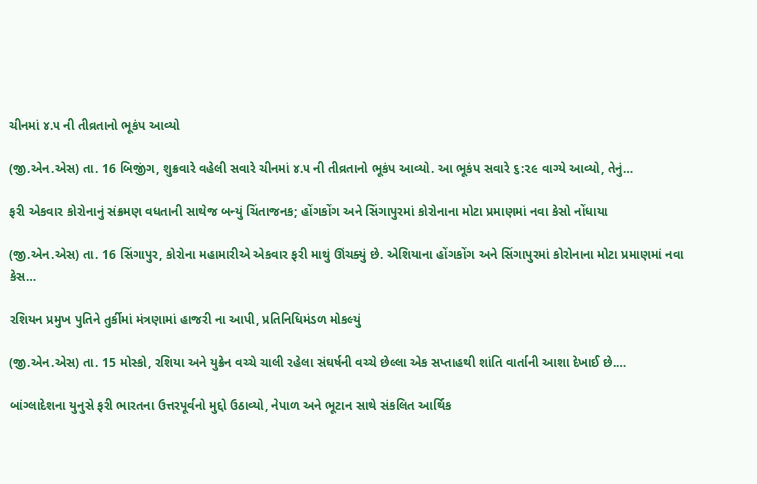ચીનમાં ૪.૫ ની તીવ્રતાનો ભૂકંપ આવ્યો

(જી.એન.એસ) તા. 16 બિજીંગ, શુક્રવારે વહેલી સવારે ચીનમાં ૪.૫ ની તીવ્રતાનો ભૂકંપ આવ્યો. આ ભૂકંપ સવારે ૬:૨૯ વાગ્યે આવ્યો, તેનું…

ફરી એકવાર કોરોનાનું સંક્રમણ વધતાની સાથેજ બન્યું ચિંતાજનક; હોંગકોંગ અને સિંગાપુરમાં કોરોનાના મોટા પ્રમાણમાં નવા કેસો નોંધાયા

(જી.એન.એસ) તા. 16 સિંગાપુર, કોરોના મહામારીએ એકવાર ફરી માથું ઊંચક્યું છે. એશિયાના હોંગકોંગ અને સિંગાપુરમાં કોરોનાના મોટા પ્રમાણમાં નવા કેસ…

રશિયન પ્રમુખ પુતિને તુર્કીમાં મંત્રણામાં હાજરી ના આપી, પ્રતિનિધિમંડળ મોકલ્યું

(જી.એન.એસ) તા. 15 મોસ્કો, રશિયા અને યુક્રેન વચ્ચે ચાલી રહેલા સંઘર્ષની વચ્ચે છેલ્લા એક સપ્તાહથી શાંતિ વાર્તાની આશા દેખાઈ છે.…

બાંગ્લાદેશના યુનુસે ફરી ભારતના ઉત્તરપૂર્વનો મુદ્દો ઉઠાવ્યો, નેપાળ અને ભૂટાન સાથે સંકલિત આર્થિક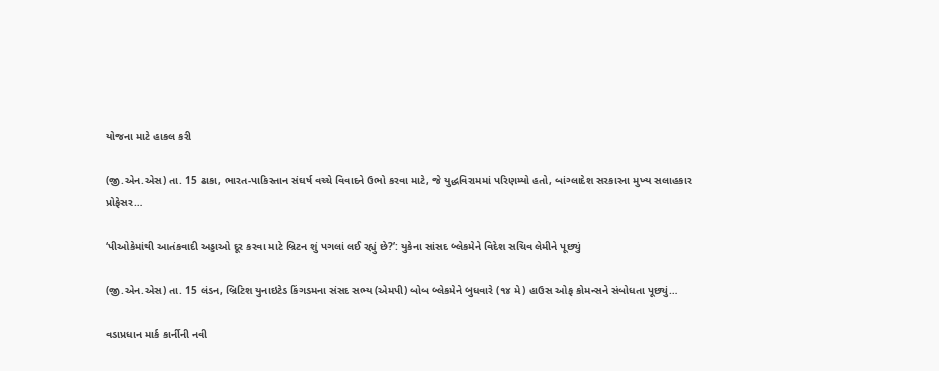યોજના માટે હાકલ કરી

(જી.એન.એસ) તા. 15 ઢાકા, ભારત-પાકિસ્તાન સંઘર્ષ વચ્ચે વિવાદને ઉભો કરવા માટે, જે યુદ્ધવિરામમાં પરિણમ્યો હતો, બાંગ્લાદેશ સરકારના મુખ્ય સલાહકાર પ્રોફેસર…

‘પીઓકેમાંથી આતંકવાદી અડ્ડાઓ દૂર કરવા માટે બ્રિટન શું પગલાં લઈ રહ્યું છે?’: યુકેના સાંસદ બ્લેકમેને વિદેશ સચિવ લેમીને પૂછ્યું

(જી.એન.એસ) તા. 15 લંડન, બ્રિટિશ યુનાઇટેડ કિંગડમના સંસદ સભ્ય (એમપી) બોબ બ્લેકમેને બુધવારે (૧૪ મે) હાઉસ ઓફ કોમન્સને સંબોધતા પૂછ્યું…

વડાપ્રધાન માર્ક કાર્નીની નવી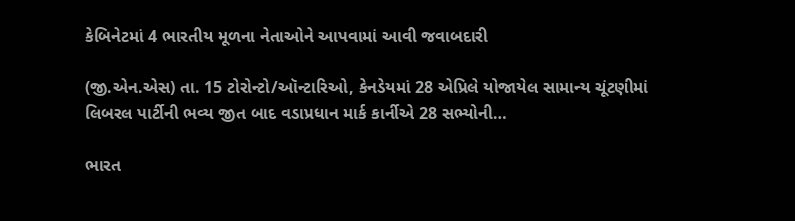કેબિનેટમાં 4 ભારતીય મૂળના નેતાઓને આપવામાં આવી જવાબદારી

(જી.એન.એસ) તા. 15 ટોરોન્ટો/ઑન્ટારિઓ, કેનડેયમાં 28 એપ્રિલે યોજાયેલ સામાન્ય ચૂંટણીમાં લિબરલ પાર્ટીની ભવ્ય જીત બાદ વડાપ્રધાન માર્ક કાર્નીએ 28 સભ્યોની…

ભારત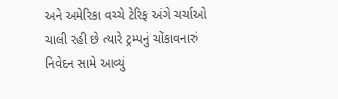અને અમેરિકા વચ્ચે ટેરિફ અંગે ચર્ચાઓ ચાલી રહી છે ત્યારે ટ્રમ્પનું ચોંકાવનારું નિવેદન સામે આવ્યું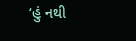‘હું નથી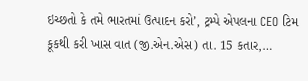ઇચ્છતો કે તમે ભારતમાં ઉત્પાદન કરો’, ટ્રમ્પે એપલના CEO ટિમ કૂકથી કરી ખાસ વાત (જી.એન.એસ) તા. 15 કતાર,…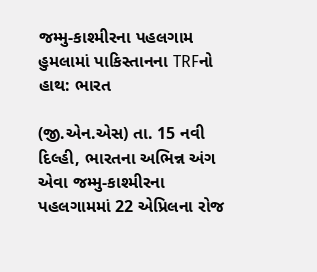જમ્મુ-કાશ્મીરના પહલગામ હુમલામાં પાકિસ્તાનના TRFનો હાથ: ભારત

(જી.એન.એસ) તા. 15 નવી દિલ્હી, ભારતના અભિન્ન અંગ એવા જમ્મુ-કાશ્મીરના પહલગામમાં 22 એપ્રિલના રોજ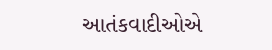આતંકવાદીઓએ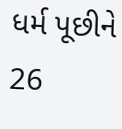ધર્મ પૂછીને 26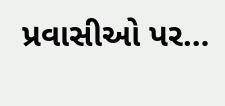પ્રવાસીઓ પર…